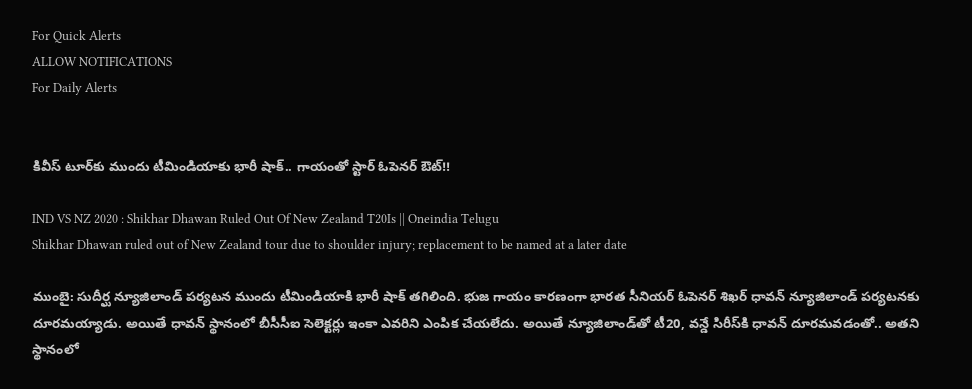For Quick Alerts
ALLOW NOTIFICATIONS
For Daily Alerts


కివీస్ టూర్‌కు ముందు టీమిండియాకు భారీ షాక్.. గాయంతో స్టార్ ఓపెనర్ ఔట్!!

IND VS NZ 2020 : Shikhar Dhawan Ruled Out Of New Zealand T20Is || Oneindia Telugu
Shikhar Dhawan ruled out of New Zealand tour due to shoulder injury; replacement to be named at a later date

ముంబై: సుదీర్ఘ న్యూజిలాండ్‌ పర్యటన ముందు టీమిండియాకి భారీ షాక్ తగిలింది. భుజ గాయం కారణంగా భారత సీనియర్ ఓపెనర్ శిఖర్ ధావన్ న్యూజిలాండ్ పర్యటనకు దూరమయ్యాడు. అయితే ధావన్ స్థానంలో బీసీసీఐ సెలెక్టర్లు ఇంకా ఎవరిని ఎంపిక చేయలేదు. అయితే న్యూజిలాండ్‌తో టీ20, వన్డే సిరీస్‌కి ధావన్ దూరమవడంతో.. అతని స్థానంలో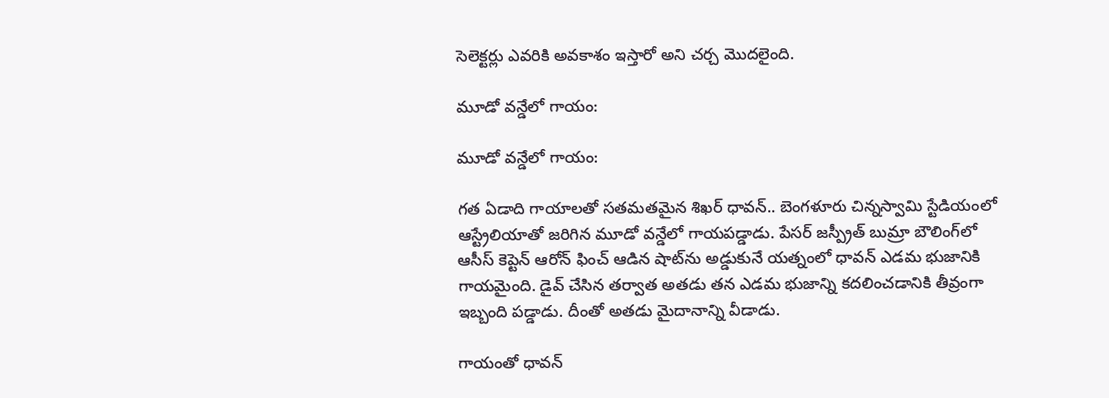సెలెక్టర్లు ఎవరికి అవకాశం ఇస్తారో అని చర్చ మొదలైంది.

మూడో వన్డేలో గాయం:

మూడో వన్డేలో గాయం:

గత ఏడాది గాయాలతో సతమతమైన శిఖర్‌ ధావన్‌.. బెంగళూరు చిన్నస్వామి స్టేడియంలో ఆస్ట్రేలియాతో జరిగిన మూడో వన్డేలో గాయపడ్డాడు. పేసర్ జస్ప్రీత్ బుమ్రా బౌలింగ్‌లో ఆసీస్ కెప్టెన్ ఆరోన్‌ ఫించ్‌ ఆడిన షాట్‌ను అడ్డుకునే యత్నంలో ధావన్‌ ఎడమ భుజానికి గాయమైంది. డైవ్‌ చేసిన తర్వాత అతడు తన ఎడమ భుజాన్ని కదలించడానికి తీవ్రంగా ఇబ్బంది పడ్డాడు. దీంతో అతడు మైదానాన్ని వీడాడు.

గాయంతో ధావన్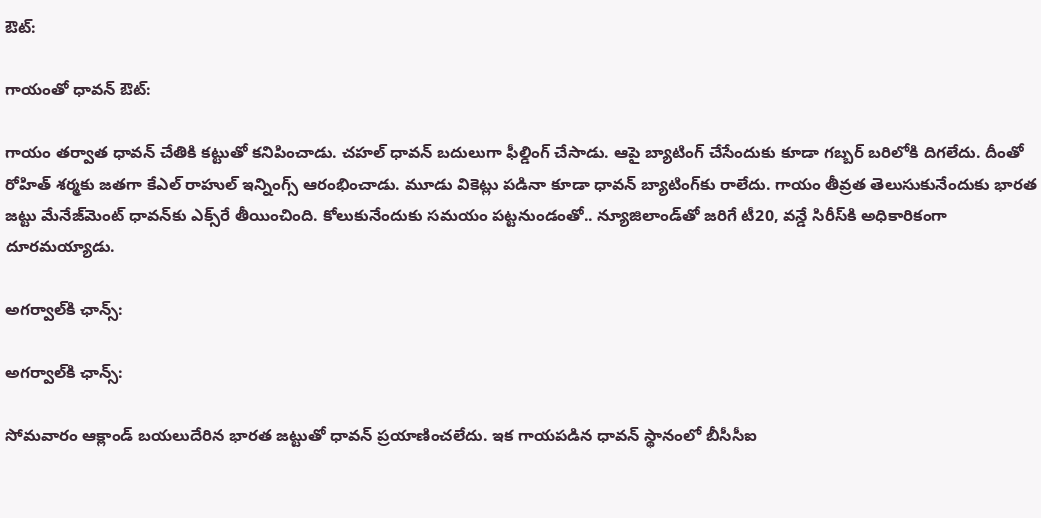ఔట్:

గాయంతో ధావన్ ఔట్:

గాయం తర్వాత ధావన్‌ చేతికి కట్టుతో కనిపించాడు. చహల్ ధావన్ బదులుగా ఫీల్డింగ్ చేసాడు. ఆపై బ్యాటింగ్‌ చేసేందుకు కూడా గబ్బర్ బరిలోకి దిగలేదు. దీంతో రోహిత్‌ శర్మకు జతగా కేఎల్ రాహుల్‌ ఇన్నింగ్స్‌ ఆరంభించాడు. మూడు వికెట్లు పడినా కూడా ధావన్‌ బ్యాటింగ్‌కు రాలేదు. గాయం తీవ్రత తెలుసుకునేందుకు భారత జట్టు మేనేజ్‌మెంట్‌ ధావన్‌కు ఎక్స్‌రే తీయించింది. కోలుకునేందుకు సమయం పట్టనుండంతో.. న్యూజిలాండ్‌తో జరిగే టీ20, వన్డే సిరీస్‌కి అధికారికంగా దూరమయ్యాడు.

అగర్వాల్‌కి ఛాన్స్:

అగర్వాల్‌కి ఛాన్స్:

సోమవారం ఆక్లాండ్ బయలుదేరిన భారత జట్టుతో ధావన్ ప్రయాణించలేదు. ఇక గాయపడిన ధావన్ స్థానంలో బీసీసీఐ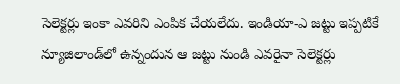సెలెక్టర్లు ఇంకా ఎవరిని ఎంపిక చేయలేదు. ఇండియా-ఎ జట్టు ఇప్పటికే న్యూజిలాండ్‌లో ఉన్నందున ఆ జట్టు నుండి ఎవరైనా సెలెక్టర్లు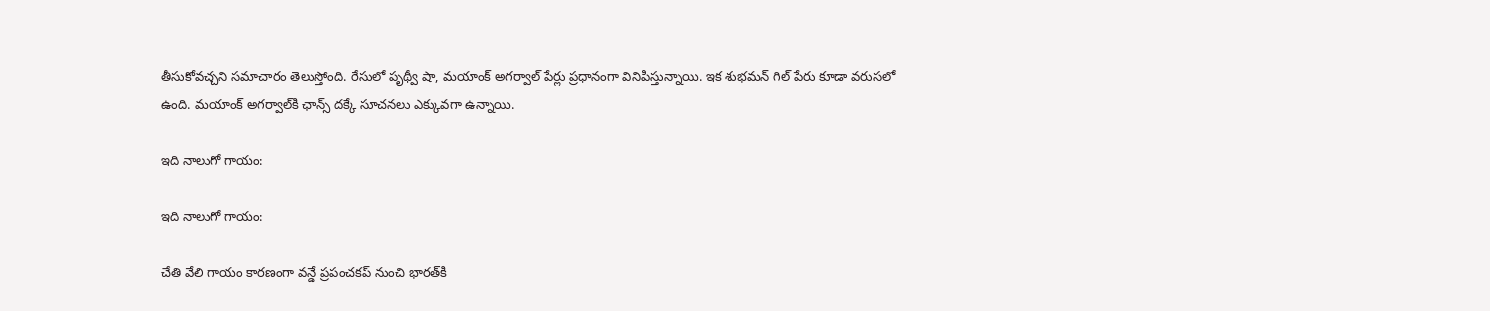తీసుకోవచ్చని సమాచారం తెలుస్తోంది. రేసులో పృథ్వీ షా, మయాంక్ అగర్వాల్ పేర్లు ప్రధానంగా వినిపిస్తున్నాయి. ఇక శుభమన్ గిల్‌ పేరు కూడా వరుసలో ఉంది. మయాంక్ అగర్వాల్‌కి ఛాన్స్ దక్కే సూచనలు ఎక్కువగా ఉన్నాయి.

ఇది నాలుగో గాయం:

ఇది నాలుగో గాయం:

చేతి వేలి గాయం కారణంగా వన్డే ప్రపంచకప్‌ నుంచి భారత్‌కి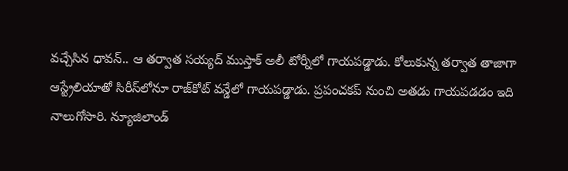వచ్చేసిన ధావన్.. ఆ తర్వాత సయ్యద్ ముస్తాక్ అలీ టోర్నీలో గాయపడ్డాడు. కోలుకున్న తర్వాత తాజాగా ఆస్ట్రేలియాతో సిరీస్‌లోనూ రాజ్‌కోట్ వన్డేలో గాయపడ్డాడు. ప్రపంచకప్‌ నుంచి అతడు గాయపడడం ఇది నాలుగోసారి. న్యూజిలాండ్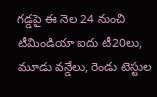గడ్డపై ఈ నెల 24 నుంచి టీమిండియా ఐదు టీ20లు, మూడు వన్డేలు, రెండు టెస్టుల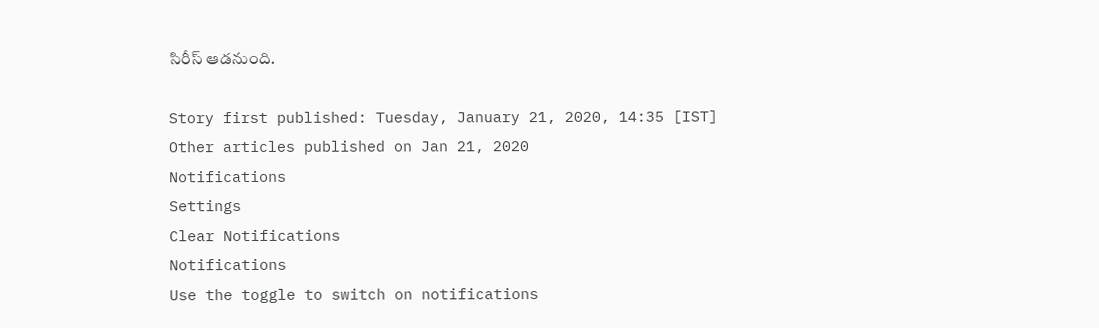సిరీస్‌ ఆడనుంది.

Story first published: Tuesday, January 21, 2020, 14:35 [IST]
Other articles published on Jan 21, 2020
Notifications
Settings
Clear Notifications
Notifications
Use the toggle to switch on notifications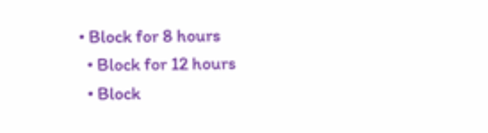• Block for 8 hours
  • Block for 12 hours
  • Block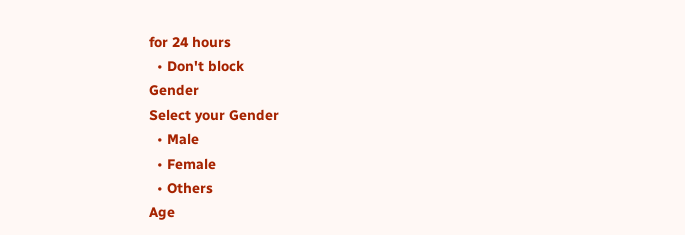for 24 hours
  • Don't block
Gender
Select your Gender
  • Male
  • Female
  • Others
Age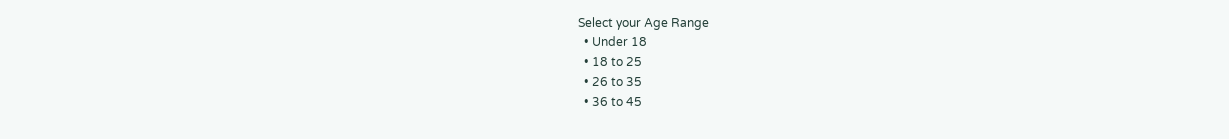Select your Age Range
  • Under 18
  • 18 to 25
  • 26 to 35
  • 36 to 45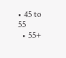• 45 to 55
  • 55+